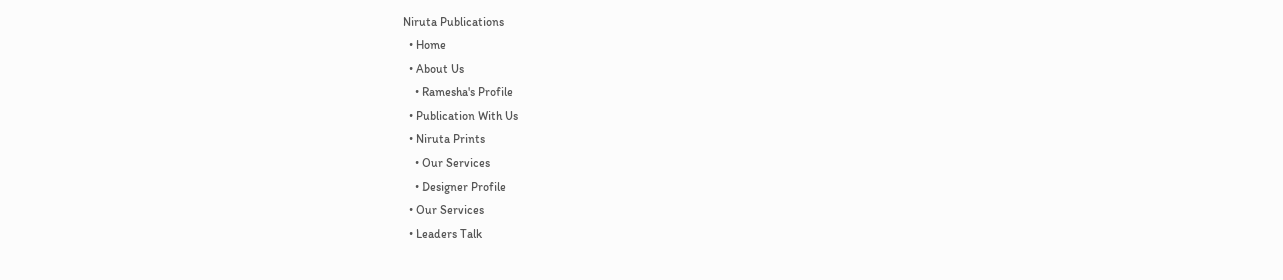Niruta Publications
  • Home
  • About Us
    • Ramesha's Profile
  • Publication With Us
  • Niruta Prints
    • Our Services
    • Designer Profile
  • Our Services
  • Leaders Talk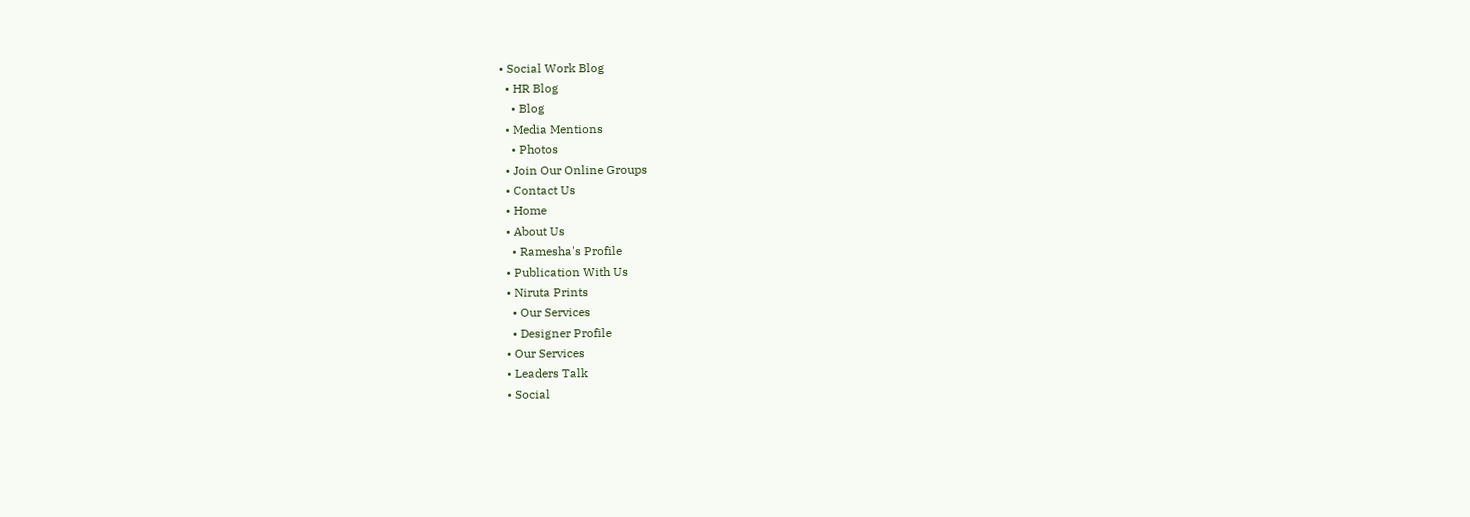• Social Work Blog
  • HR Blog
    • Blog
  • Media Mentions
    • Photos
  • Join Our Online Groups
  • Contact Us
  • Home
  • About Us
    • Ramesha's Profile
  • Publication With Us
  • Niruta Prints
    • Our Services
    • Designer Profile
  • Our Services
  • Leaders Talk
  • Social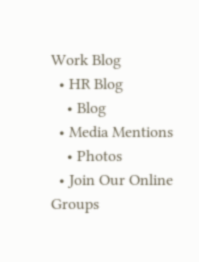Work Blog
  • HR Blog
    • Blog
  • Media Mentions
    • Photos
  • Join Our Online Groups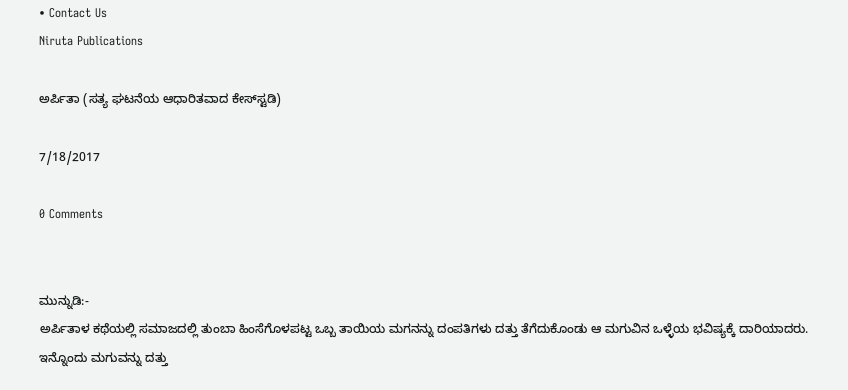• Contact Us
Niruta Publications

ಅರ್ಪಿತಾ (ಸತ್ಯ ಘಟನೆಯ ಆಧಾರಿತವಾದ ಕೇಸ್‍ಸ್ಟಡಿ)

7/18/2017

0 Comments


ಮುನ್ನುಡಿ:-
ಅರ್ಪಿತಾಳ ಕಥೆಯಲ್ಲಿ ಸಮಾಜದಲ್ಲಿ ತುಂಬಾ ಹಿಂಸೆಗೊಳಪಟ್ಟ ಒಬ್ಬ ತಾಯಿಯ ಮಗನನ್ನು ದಂಪತಿಗಳು ದತ್ತು ತೆಗೆದುಕೊಂಡು ಆ ಮಗುವಿನ ಒಳ್ಳೆಯ ಭವಿಷ್ಯಕ್ಕೆ ದಾರಿಯಾದರು. ಇನ್ನೊಂದು ಮಗುವನ್ನು ದತ್ತು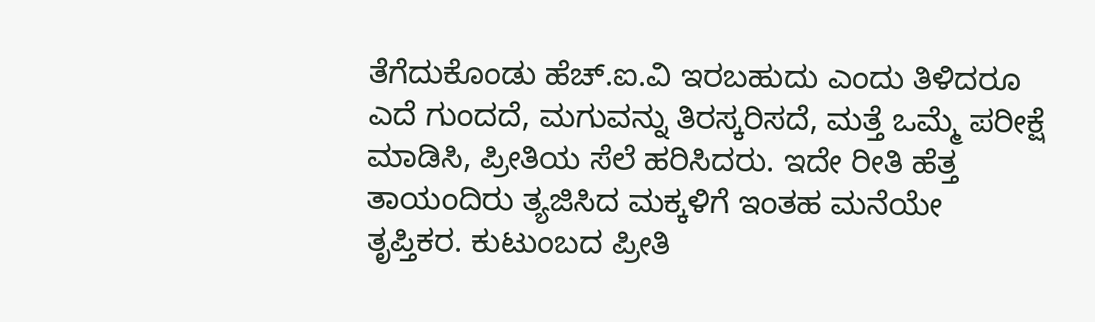ತೆಗೆದುಕೊಂಡು ಹೆಚ್.ಐ.ವಿ ಇರಬಹುದು ಎಂದು ತಿಳಿದರೂ ಎದೆ ಗುಂದದೆ, ಮಗುವನ್ನು ತಿರಸ್ಕರಿಸದೆ, ಮತ್ತೆ ಒಮ್ಮೆ ಪರೀಕ್ಷೆ ಮಾಡಿಸಿ, ಪ್ರೀತಿಯ ಸೆಲೆ ಹರಿಸಿದರು. ಇದೇ ರೀತಿ ಹೆತ್ತ ತಾಯಂದಿರು ತ್ಯಜಿಸಿದ ಮಕ್ಕಳಿಗೆ ಇಂತಹ ಮನೆಯೇ ತೃಪ್ತಿಕರ. ಕುಟುಂಬದ ಪ್ರೀತಿ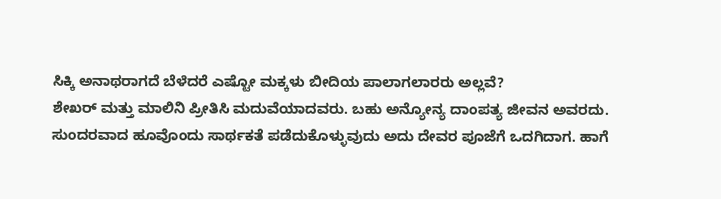ಸಿಕ್ಕಿ ಅನಾಥರಾಗದೆ ಬೆಳೆದರೆ ಎಷ್ಟೋ ಮಕ್ಕಳು ಬೀದಿಯ ಪಾಲಾಗಲಾರರು ಅಲ್ಲವೆ?
ಶೇಖರ್ ಮತ್ತು ಮಾಲಿನಿ ಪ್ರೀತಿಸಿ ಮದುವೆಯಾದವರು. ಬಹು ಅನ್ಯೋನ್ಯ ದಾಂಪತ್ಯ ಜೀವನ ಅವರದು. ಸುಂದರವಾದ ಹೂವೊಂದು ಸಾರ್ಥಕತೆ ಪಡೆದುಕೊಳ್ಳುವುದು ಅದು ದೇವರ ಪೂಜೆಗೆ ಒದಗಿದಾಗ. ಹಾಗೆ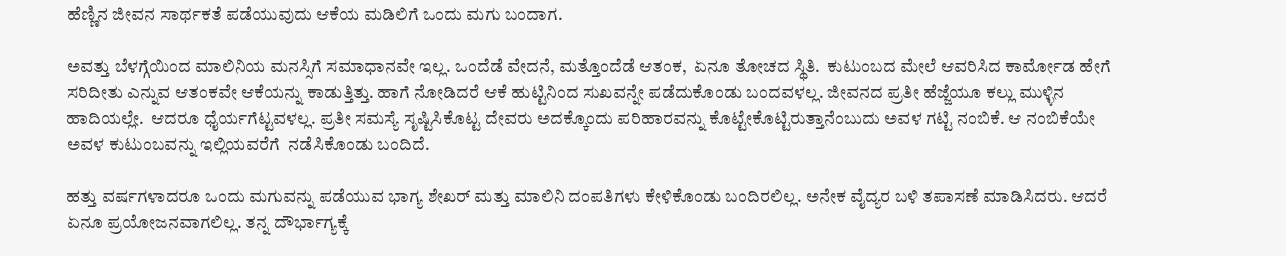ಹೆಣ್ಣಿನ ಜೀವನ ಸಾರ್ಥಕತೆ ಪಡೆಯುವುದು ಆಕೆಯ ಮಡಿಲಿಗೆ ಒಂದು ಮಗು ಬಂದಾಗ.

ಅವತ್ತು ಬೆಳಗ್ಗೆಯಿಂದ ಮಾಲಿನಿಯ ಮನಸ್ಸಿಗೆ ಸಮಾಧಾನವೇ ಇಲ್ಲ. ಒಂದೆಡೆ ವೇದನೆ, ಮತ್ತೊಂದೆಡೆ ಆತಂಕ,  ಏನೂ ತೋಚದ ಸ್ಥಿತಿ.  ಕುಟುಂಬದ ಮೇಲೆ ಆವರಿಸಿದ ಕಾರ್ಮೋಡ ಹೇಗೆ ಸರಿದೀತು ಎನ್ನುವ ಆತಂಕವೇ ಆಕೆಯನ್ನು ಕಾಡುತ್ತಿತ್ತು. ಹಾಗೆ ನೋಡಿದರೆ ಆಕೆ ಹುಟ್ಟಿನಿಂದ ಸುಖವನ್ನೇ ಪಡೆದುಕೊಂಡು ಬಂದವಳಲ್ಲ. ಜೀವನದ ಪ್ರತೀ ಹೆಜ್ಜೆಯೂ ಕಲ್ಲು ಮುಳ್ಳಿನ ಹಾದಿಯಲ್ಲೇ.  ಆದರೂ ಧೈರ್ಯಗೆಟ್ಟವಳಲ್ಲ. ಪ್ರತೀ ಸಮಸ್ಯೆ ಸೃಷ್ಟಿಸಿಕೊಟ್ಟ ದೇವರು ಅದಕ್ಕೊಂದು ಪರಿಹಾರವನ್ನು ಕೊಟ್ಟೇಕೊಟ್ಟಿರುತ್ತಾನೆಂಬುದು ಅವಳ ಗಟ್ಟಿ ನಂಬಿಕೆ. ಆ ನಂಬಿಕೆಯೇ ಅವಳ ಕುಟುಂಬವನ್ನು ಇಲ್ಲಿಯವರೆಗೆ  ನಡೆಸಿಕೊಂಡು ಬಂದಿದೆ.

ಹತ್ತು ವರ್ಷಗಳಾದರೂ ಒಂದು ಮಗುವನ್ನು ಪಡೆಯುವ ಭಾಗ್ಯ ಶೇಖರ್ ಮತ್ತು ಮಾಲಿನಿ ದಂಪತಿಗಳು ಕೇಳಿಕೊಂಡು ಬಂದಿರಲಿಲ್ಲ. ಅನೇಕ ವೈದ್ಯರ ಬಳಿ ತಪಾಸಣೆ ಮಾಡಿಸಿದರು. ಆದರೆ ಏನೂ ಪ್ರಯೋಜನವಾಗಲಿಲ್ಲ. ತನ್ನ ದೌರ್ಭಾಗ್ಯಕ್ಕೆ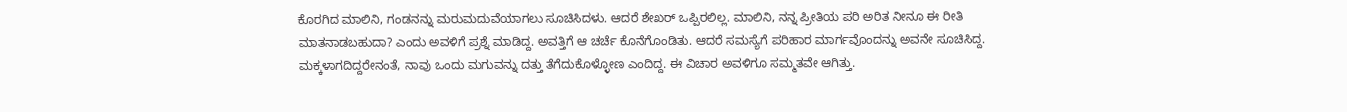ಕೊರಗಿದ ಮಾಲಿನಿ, ಗಂಡನನ್ನು ಮರುಮದುವೆಯಾಗಲು ಸೂಚಿಸಿದಳು. ಆದರೆ ಶೇಖರ್ ಒಪ್ಪಿರಲಿಲ್ಲ. ಮಾಲಿನಿ, ನನ್ನ ಪ್ರೀತಿಯ ಪರಿ ಅರಿತ ನೀನೂ ಈ ರೀತಿ ಮಾತನಾಡಬಹುದಾ? ಎಂದು ಅವಳಿಗೆ ಪ್ರಶ್ನೆ ಮಾಡಿದ್ದ. ಅವತ್ತಿಗೆ ಆ ಚರ್ಚೆ ಕೊನೆಗೊಂಡಿತು. ಆದರೆ ಸಮಸ್ಯೆಗೆ ಪರಿಹಾರ ಮಾರ್ಗವೊಂದನ್ನು ಅವನೇ ಸೂಚಿಸಿದ್ದ. ಮಕ್ಕಳಾಗದಿದ್ದರೇನಂತೆ, ನಾವು ಒಂದು ಮಗುವನ್ನು ದತ್ತು ತೆಗೆದುಕೊಳ್ಳೋಣ ಎಂದಿದ್ದ. ಈ ವಿಚಾರ ಅವಳಿಗೂ ಸಮ್ಮತವೇ ಆಗಿತ್ತು.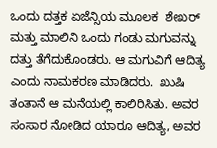ಒಂದು ದತ್ತಕ ಏಜೆನ್ಸಿಯ ಮೂಲಕ  ಶೇಖರ್ ಮತ್ತು ಮಾಲಿನಿ ಒಂದು ಗಂಡು ಮಗುವನ್ನು ದತ್ತು ತೆಗೆದುಕೊಂಡರು. ಆ ಮಗುವಿಗೆ ಆದಿತ್ಯ ಎಂದು ನಾಮಕರಣ ಮಾಡಿದರು.  ಖುಷಿ ತಂತಾನೆ ಆ ಮನೆಯಲ್ಲಿ ಕಾಲಿರಿಸಿತು. ಅವರ ಸಂಸಾರ ನೋಡಿದ ಯಾರೂ ಆದಿತ್ಯ, ಅವರ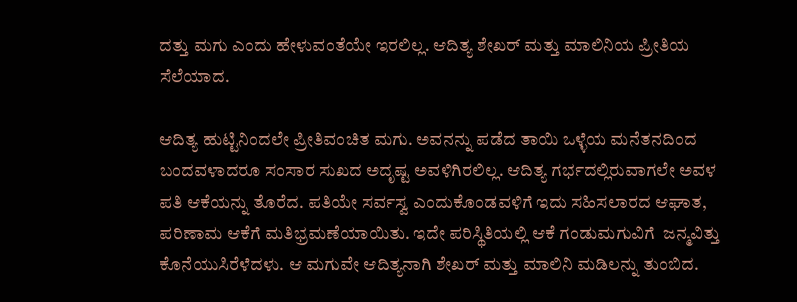ದತ್ತು ಮಗು ಎಂದು ಹೇಳುವಂತೆಯೇ ಇರಲಿಲ್ಲ. ಆದಿತ್ಯ ಶೇಖರ್ ಮತ್ತು ಮಾಲಿನಿಯ ಪ್ರೀತಿಯ ಸೆಲೆಯಾದ.

ಆದಿತ್ಯ ಹುಟ್ಟಿನಿಂದಲೇ ಪ್ರೀತಿವಂಚಿತ ಮಗು. ಅವನನ್ನು ಪಡೆದ ತಾಯಿ ಒಳ್ಳೆಯ ಮನೆತನದಿಂದ ಬಂದವಳಾದರೂ ಸಂಸಾರ ಸುಖದ ಅದೃಷ್ಟ ಅವಳಿಗಿರಲಿಲ್ಲ. ಆದಿತ್ಯ ಗರ್ಭದಲ್ಲಿರುವಾಗಲೇ ಅವಳ ಪತಿ ಆಕೆಯನ್ನು ತೊರೆದ. ಪತಿಯೇ ಸರ್ವಸ್ವ ಎಂದುಕೊಂಡವಳಿಗೆ ಇದು ಸಹಿಸಲಾರದ ಆಘಾತ, ಪರಿಣಾಮ ಆಕೆಗೆ ಮತಿಭ್ರಮಣೆಯಾಯಿತು. ಇದೇ ಪರಿಸ್ಥಿತಿಯಲ್ಲಿ ಆಕೆ ಗಂಡುಮಗುವಿಗೆ  ಜನ್ಮವಿತ್ತು ಕೊನೆಯುಸಿರೆಳೆದಳು. ಆ ಮಗುವೇ ಆದಿತ್ಯನಾಗಿ ಶೇಖರ್ ಮತ್ತು ಮಾಲಿನಿ ಮಡಿಲನ್ನು ತುಂಬಿದ.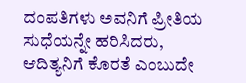ದಂಪತಿಗಳು ಅವನಿಗೆ ಪ್ರೀತಿಯ ಸುಧೆಯನ್ನೇ ಹರಿಸಿದರು, ಆದಿತ್ಯನಿಗೆ ಕೊರತೆ ಎಂಬುದೇ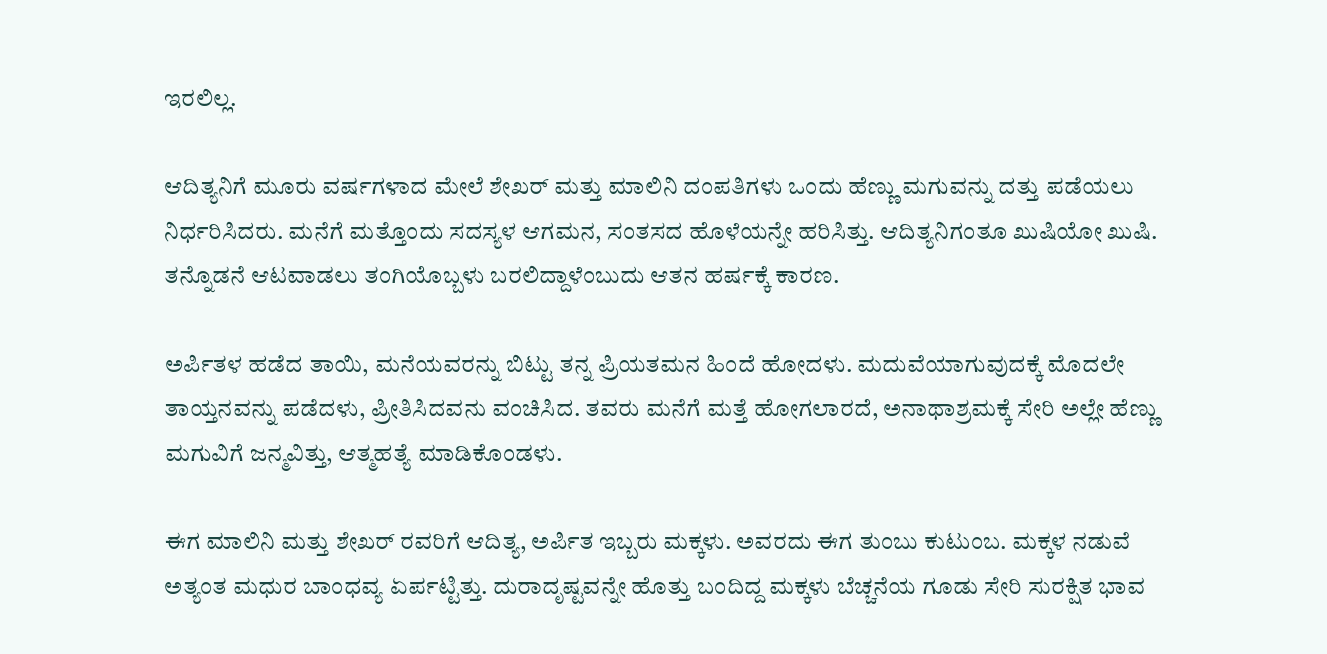ಇರಲಿಲ್ಲ.

ಆದಿತ್ಯನಿಗೆ ಮೂರು ವರ್ಷಗಳಾದ ಮೇಲೆ ಶೇಖರ್ ಮತ್ತು ಮಾಲಿನಿ ದಂಪತಿಗಳು ಒಂದು ಹೆಣ್ಣು ಮಗುವನ್ನು ದತ್ತು ಪಡೆಯಲು ನಿರ್ಧರಿಸಿದರು. ಮನೆಗೆ ಮತ್ತೊಂದು ಸದಸ್ಯಳ ಆಗಮನ, ಸಂತಸದ ಹೊಳೆಯನ್ನೇ ಹರಿಸಿತ್ತು. ಆದಿತ್ಯನಿಗಂತೂ ಖುಷಿಯೋ ಖುಷಿ. ತನ್ನೊಡನೆ ಆಟವಾಡಲು ತಂಗಿಯೊಬ್ಬಳು ಬರಲಿದ್ದಾಳೆಂಬುದು ಆತನ ಹರ್ಷಕ್ಕೆ ಕಾರಣ.

ಅರ್ಪಿತಳ ಹಡೆದ ತಾಯಿ, ಮನೆಯವರನ್ನು ಬಿಟ್ಟು ತನ್ನ ಪ್ರಿಯತಮನ ಹಿಂದೆ ಹೋದಳು. ಮದುವೆಯಾಗುವುದಕ್ಕೆ ಮೊದಲೇ ತಾಯ್ತನವನ್ನು ಪಡೆದಳು, ಪ್ರೀತಿಸಿದವನು ವಂಚಿಸಿದ. ತವರು ಮನೆಗೆ ಮತ್ತೆ ಹೋಗಲಾರದೆ, ಅನಾಥಾಶ್ರಮಕ್ಕೆ ಸೇರಿ ಅಲ್ಲೇ ಹೆಣ್ಣು ಮಗುವಿಗೆ ಜನ್ಮವಿತ್ತು, ಆತ್ಮಹತ್ಯೆ ಮಾಡಿಕೊಂಡಳು.

ಈಗ ಮಾಲಿನಿ ಮತ್ತು ಶೇಖರ್ ರವರಿಗೆ ಆದಿತ್ಯ, ಅರ್ಪಿತ ಇಬ್ಬರು ಮಕ್ಕಳು. ಅವರದು ಈಗ ತುಂಬು ಕುಟುಂಬ. ಮಕ್ಕಳ ನಡುವೆ ಅತ್ಯಂತ ಮಧುರ ಬಾಂಧವ್ಯ ಏರ್ಪಟ್ಟಿತ್ತು. ದುರಾದೃಷ್ಟವನ್ನೇ ಹೊತ್ತು ಬಂದಿದ್ದ ಮಕ್ಕಳು ಬೆಚ್ಚನೆಯ ಗೂಡು ಸೇರಿ ಸುರಕ್ಷಿತ ಭಾವ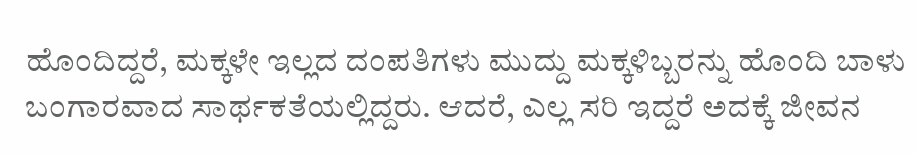ಹೊಂದಿದ್ದರೆ, ಮಕ್ಕಳೇ ಇಲ್ಲದ ದಂಪತಿಗಳು ಮುದ್ದು ಮಕ್ಕಳಿಬ್ಬರನ್ನು ಹೊಂದಿ ಬಾಳು ಬಂಗಾರವಾದ ಸಾರ್ಥಕತೆಯಲ್ಲಿದ್ದರು. ಆದರೆ, ಎಲ್ಲ ಸರಿ ಇದ್ದರೆ ಅದಕ್ಕೆ ಜೀವನ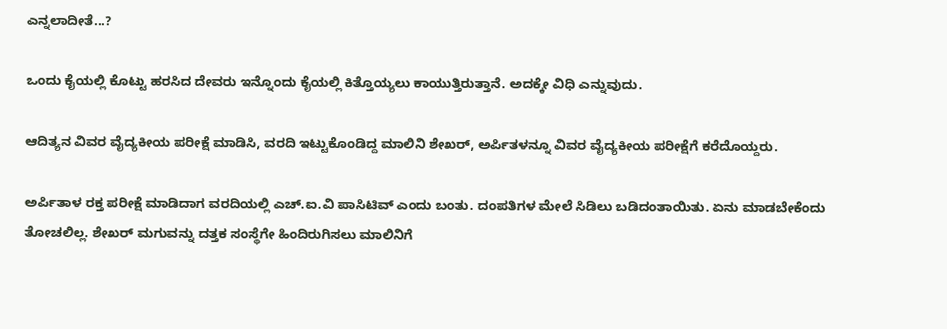ಎನ್ನಲಾದೀತೆ...?

ಒಂದು ಕೈಯಲ್ಲಿ ಕೊಟ್ಟು ಹರಸಿದ ದೇವರು ಇನ್ನೊಂದು ಕೈಯಲ್ಲಿ ಕಿತ್ತೊಯ್ಯಲು ಕಾಯುತ್ತಿರುತ್ತಾನೆ. ಅದಕ್ಕೇ ವಿಧಿ ಎನ್ನುವುದು.

ಆದಿತ್ಯನ ವಿವರ ವೈದ್ಯಕೀಯ ಪರೀಕ್ಷೆ ಮಾಡಿಸಿ, ವರದಿ ಇಟ್ಟುಕೊಂಡಿದ್ದ ಮಾಲಿನಿ ಶೇಖರ್, ಅರ್ಪಿತಳನ್ನೂ ವಿವರ ವೈದ್ಯಕೀಯ ಪರೀಕ್ಷೆಗೆ ಕರೆದೊಯ್ದರು.

ಅರ್ಪಿತಾಳ ರಕ್ತ ಪರೀಕ್ಷೆ ಮಾಡಿದಾಗ ವರದಿಯಲ್ಲಿ ಎಚ್.ಐ.ವಿ ಪಾಸಿಟಿವ್ ಎಂದು ಬಂತು. ದಂಪತಿಗಳ ಮೇಲೆ ಸಿಡಿಲು ಬಡಿದಂತಾಯಿತು. ಏನು ಮಾಡಬೇಕೆಂದು ತೋಚಲಿಲ್ಲ. ಶೇಖರ್ ಮಗುವನ್ನು ದತ್ತಕ ಸಂಸ್ಥೆಗೇ ಹಿಂದಿರುಗಿಸಲು ಮಾಲಿನಿಗೆ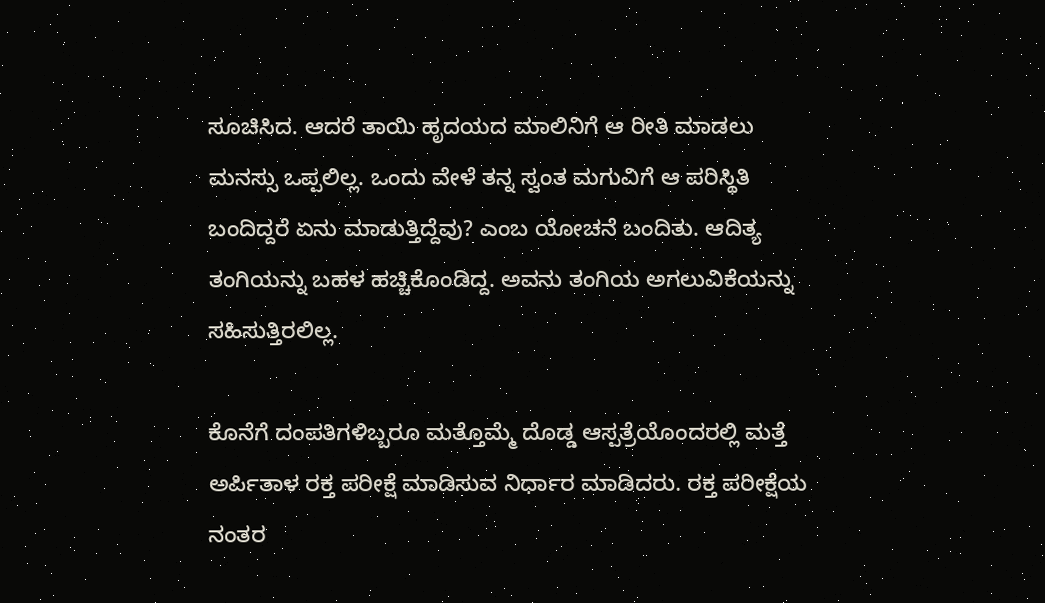ಸೂಚಿಸಿದ. ಆದರೆ ತಾಯಿ ಹೃದಯದ ಮಾಲಿನಿಗೆ ಆ ರೀತಿ ಮಾಡಲು  ಮನಸ್ಸು ಒಪ್ಪಲಿಲ್ಲ. ಒಂದು ವೇಳೆ ತನ್ನ ಸ್ವಂತ ಮಗುವಿಗೆ ಆ ಪರಿಸ್ಥಿತಿ ಬಂದಿದ್ದರೆ ಏನು ಮಾಡುತ್ತಿದ್ದೆವು? ಎಂಬ ಯೋಚನೆ ಬಂದಿತು. ಆದಿತ್ಯ ತಂಗಿಯನ್ನು ಬಹಳ ಹಚ್ಚಿಕೊಂಡಿದ್ದ. ಅವನು ತಂಗಿಯ ಅಗಲುವಿಕೆಯನ್ನು ಸಹಿಸುತ್ತಿರಲಿಲ್ಲ.

ಕೊನೆಗೆ ದಂಪತಿಗಳಿಬ್ಬರೂ ಮತ್ತೊಮ್ಮೆ ದೊಡ್ಡ ಆಸ್ಪತ್ರೆಯೊಂದರಲ್ಲಿ ಮತ್ತೆ ಅರ್ಪಿತಾಳ ರಕ್ತ ಪರೀಕ್ಷೆ ಮಾಡಿಸುವ ನಿರ್ಧಾರ ಮಾಡಿದರು. ರಕ್ತ ಪರೀಕ್ಷೆಯ ನಂತರ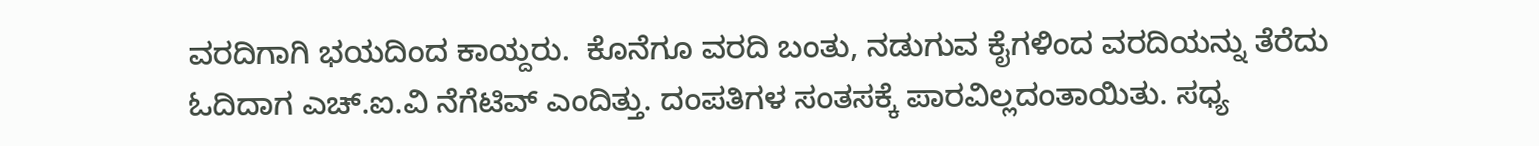ವರದಿಗಾಗಿ ಭಯದಿಂದ ಕಾಯ್ದರು.  ಕೊನೆಗೂ ವರದಿ ಬಂತು, ನಡುಗುವ ಕೈಗಳಿಂದ ವರದಿಯನ್ನು ತೆರೆದು ಓದಿದಾಗ ಎಚ್.ಐ.ವಿ ನೆಗೆಟಿವ್ ಎಂದಿತ್ತು. ದಂಪತಿಗಳ ಸಂತಸಕ್ಕೆ ಪಾರವಿಲ್ಲದಂತಾಯಿತು. ಸಧ್ಯ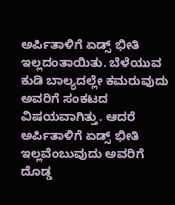ಅರ್ಪಿತಾಳಿಗೆ ಏಡ್ಸ್ ಭೀತಿ ಇಲ್ಲದಂತಾಯಿತು. ಬೆಳೆಯುವ ಕುಡಿ ಬಾಲ್ಯದಲ್ಲೇ ಕಮರುವುದು ಅವರಿಗೆ ಸಂಕಟದ ವಿಷಯವಾಗಿತ್ತು. ಆದರೆ ಅರ್ಪಿತಾಳಿಗೆ ಏಡ್ಸ್ ಭೀತಿ ಇಲ್ಲವೆಂಬುವುದು ಅವರಿಗೆ ದೊಡ್ಡ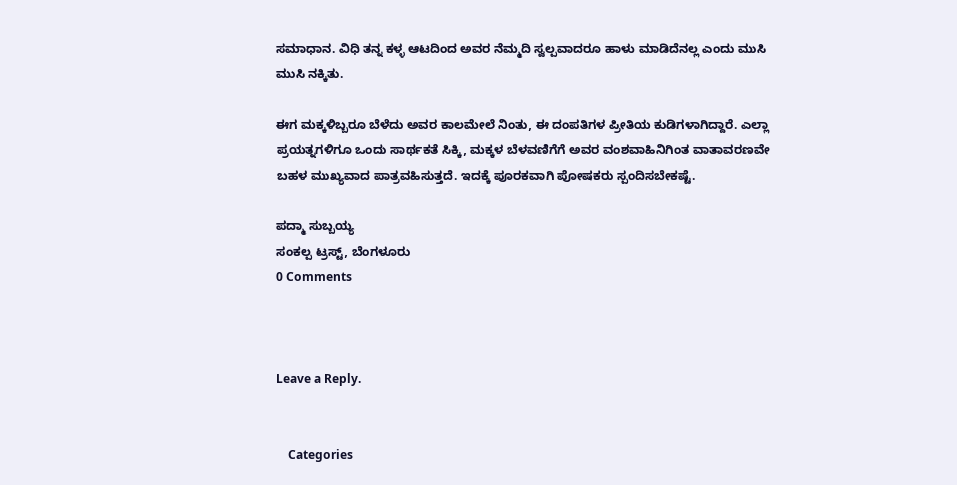ಸಮಾಧಾನ. ವಿಧಿ ತನ್ನ ಕಳ್ಳ ಆಟದಿಂದ ಅವರ ನೆಮ್ಮದಿ ಸ್ವಲ್ಪವಾದರೂ ಹಾಳು ಮಾಡಿದೆನಲ್ಲ ಎಂದು ಮುಸಿ ಮುಸಿ ನಕ್ಕಿತು.

ಈಗ ಮಕ್ಕಳಿಬ್ಬರೂ ಬೆಳೆದು ಅವರ ಕಾಲಮೇಲೆ ನಿಂತು, ಈ ದಂಪತಿಗಳ ಪ್ರೀತಿಯ ಕುಡಿಗಳಾಗಿದ್ದಾರೆ. ಎಲ್ಲಾ ಪ್ರಯತ್ನಗಳಿಗೂ ಒಂದು ಸಾರ್ಥಕತೆ ಸಿಕ್ಕಿ, ಮಕ್ಕಳ ಬೆಳವಣಿಗೆಗೆ ಅವರ ವಂಶವಾಹಿನಿಗಿಂತ ವಾತಾವರಣವೇ ಬಹಳ ಮುಖ್ಯವಾದ ಪಾತ್ರವಹಿಸುತ್ತದೆ. ಇದಕ್ಕೆ ಪೂರಕವಾಗಿ ಪೋಷಕರು ಸ್ಪಂದಿಸಬೇಕಷ್ಟೆ.

ಪದ್ಮಾ ಸುಬ್ಬಯ್ಯ
ಸಂಕಲ್ಪ ಟ್ರಸ್ಟ್, ಬೆಂಗಳೂರು
0 Comments



Leave a Reply.


    Categories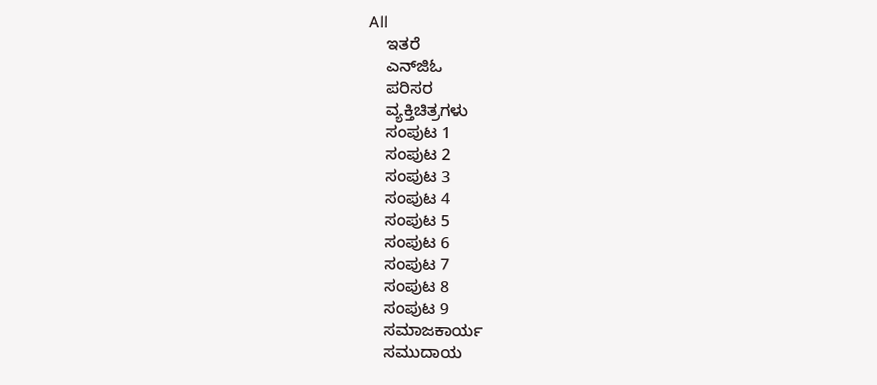All
    ಇತರೆ
    ಎನ್‍ಜಿಓ
    ಪರಿಸರ
    ವ್ಯಕ್ತಿಚಿತ್ರಗಳು
    ಸಂಪುಟ 1
    ಸಂಪುಟ 2
    ಸಂಪುಟ 3
    ಸಂಪುಟ 4
    ಸಂಪುಟ 5
    ಸಂಪುಟ 6
    ಸಂಪುಟ 7
    ಸಂಪುಟ 8
    ಸಂಪುಟ 9
    ಸಮಾಜಕಾರ್ಯ
    ಸಮುದಾಯ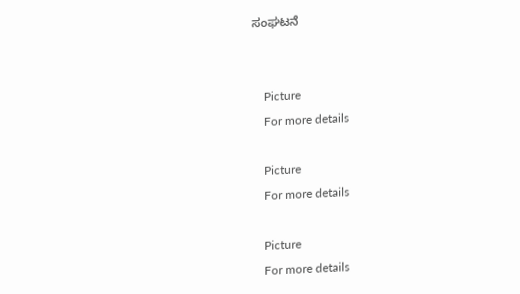ಸಂಘಟನೆ


    Picture
    For more details

    Picture
    For more details

    Picture
    For more details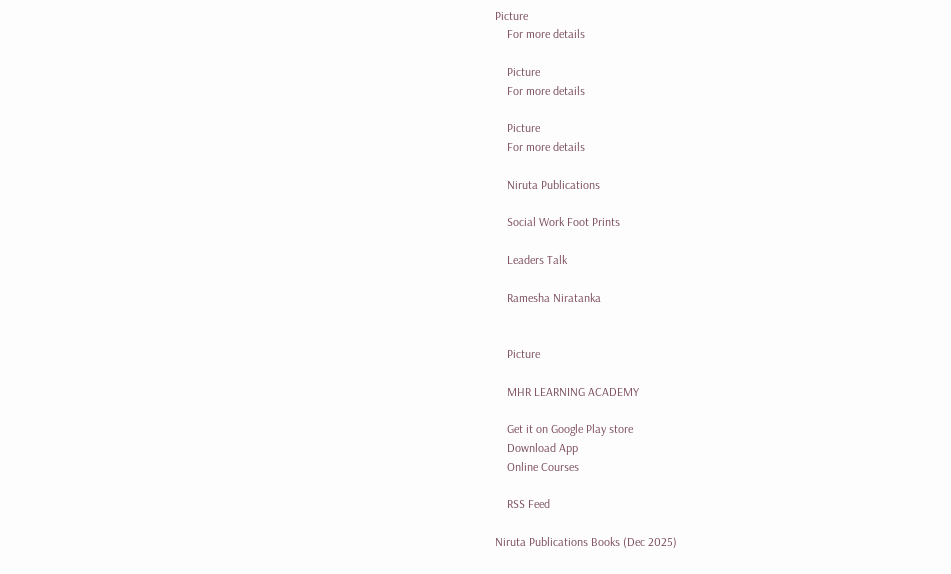Picture
    For more details

    Picture
    For more details

    Picture
    For more details

    Niruta Publications

    Social Work Foot Prints

    Leaders Talk

    Ramesha Niratanka


    Picture

    MHR LEARNING ACADEMY

    Get it on Google Play store
    Download App
    Online Courses

    RSS Feed

Niruta Publications Books (Dec 2025)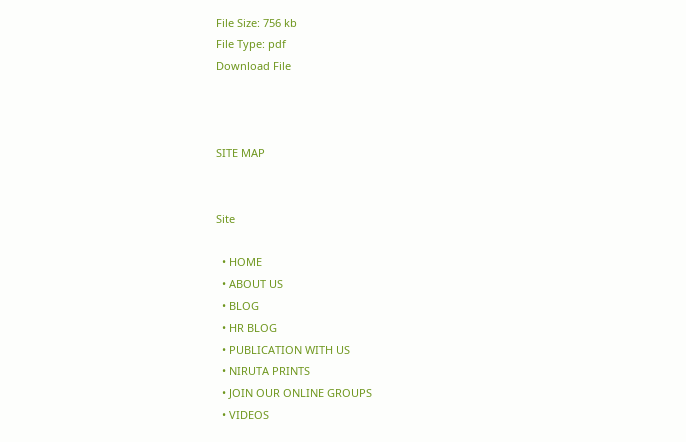File Size: 756 kb
File Type: pdf
Download File



SITE MAP


Site

  • HOME
  • ABOUT US
  • BLOG
  • HR BLOG
  • PUBLICATION WITH US
  • NIRUTA PRINTS
  • JOIN OUR ONLINE GROUPS
  • VIDEOS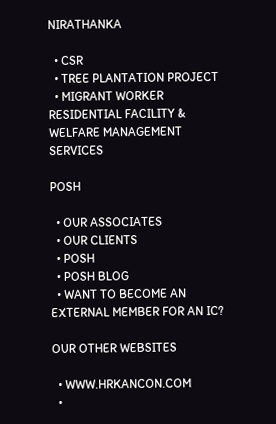NIRATHANKA

  • CSR
  • TREE PLANTATION PROJECT
  • MIGRANT WORKER RESIDENTIAL FACILITY & WELFARE MANAGEMENT SERVICES

POSH

  • OUR ASSOCIATES
  • OUR CLIENTS
  • POSH
  • POSH BLOG
  • WANT TO BECOME AN EXTERNAL MEMBER FOR AN IC?

OUR OTHER WEBSITES

  • WWW.HRKANCON.COM
  •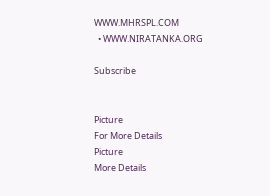WWW.MHRSPL.COM
  • WWW.NIRATANKA.ORG

Subscribe


Picture
For More Details
Picture
More Details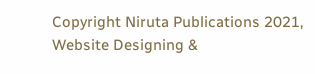Copyright Niruta Publications 2021,    Website Designing &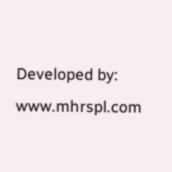Developed by: www.mhrspl.com